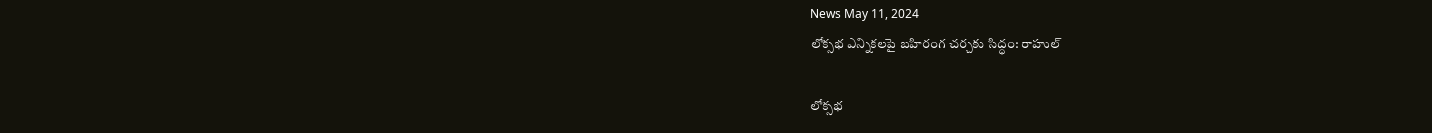News May 11, 2024
లోక్సభ ఎన్నికలపై బహిరంగ చర్చకు సిద్ధం: రాహుల్

లోక్సభ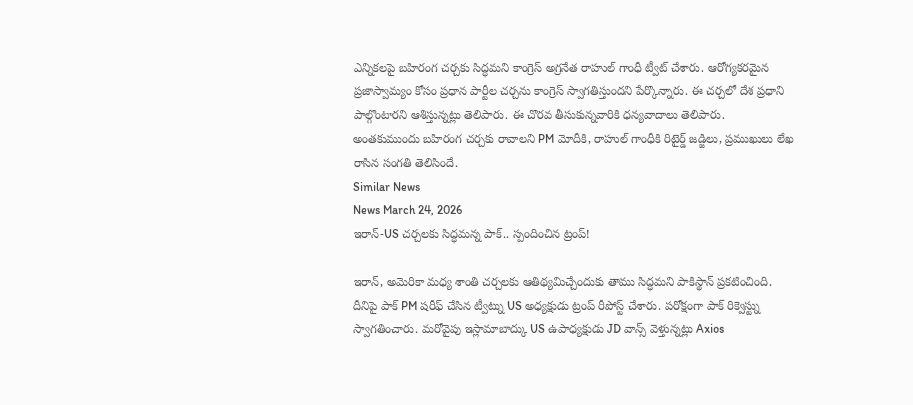ఎన్నికలపై బహిరంగ చర్చకు సిద్ధమని కాంగ్రెస్ అగ్రనేత రాహుల్ గాంధీ ట్వీట్ చేశారు. ఆరోగ్యకరమైన ప్రజాస్వామ్యం కోసం ప్రధాన పార్టీల చర్చను కాంగ్రెస్ స్వాగతిస్తుందని పేర్కొన్నారు. ఈ చర్చలో దేశ ప్రధాని పాల్గొంటారని ఆశిస్తున్నట్లు తెలిపారు. ఈ చొరవ తీసుకున్నవారికి ధన్యవాదాలు తెలిపారు. అంతకుముందు బహిరంగ చర్చకు రావాలని PM మోదీకి, రాహుల్ గాంధీకి రిటైర్డ్ జడ్జిలు, ప్రముఖులు లేఖ రాసిన సంగతి తెలిసిందే.
Similar News
News March 24, 2026
ఇరాన్-US చర్చలకు సిద్ధమన్న పాక్.. స్పందించిన ట్రంప్!

ఇరాన్, అమెరికా మధ్య శాంతి చర్చలకు ఆతిథ్యమిచ్చేందుకు తాము సిద్ధమని పాకిస్థాన్ ప్రకటించింది. దీనిపై పాక్ PM షరీఫ్ చేసిన ట్వీట్ను US అధ్యక్షుడు ట్రంప్ రీపోస్ట్ చేశారు. పరోక్షంగా పాక్ రిక్వెస్ట్ను స్వాగతించారు. మరోవైపు ఇస్లామాబాద్కు US ఉపాధ్యక్షుడు JD వాన్స్ వెళ్తున్నట్లు Axios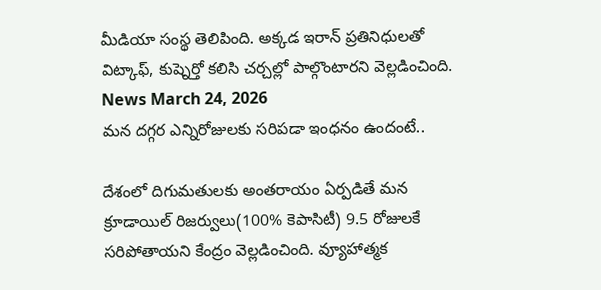మీడియా సంస్థ తెలిపింది. అక్కడ ఇరాన్ ప్రతినిధులతో విట్కాఫ్, కుష్నెర్తో కలిసి చర్చల్లో పాల్గొంటారని వెల్లడించింది.
News March 24, 2026
మన దగ్గర ఎన్నిరోజులకు సరిపడా ఇంధనం ఉందంటే..

దేశంలో దిగుమతులకు అంతరాయం ఏర్పడితే మన క్రూడాయిల్ రిజర్వులు(100% కెపాసిటీ) 9.5 రోజులకే సరిపోతాయని కేంద్రం వెల్లడించింది. వ్యూహాత్మక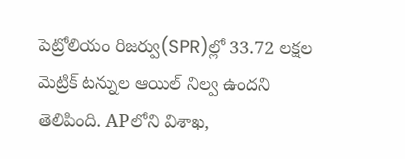పెట్రోలియం రిజర్వు(SPR)ల్లో 33.72 లక్షల మెట్రిక్ టన్నుల ఆయిల్ నిల్వ ఉందని తెలిపింది. APలోని విశాఖ,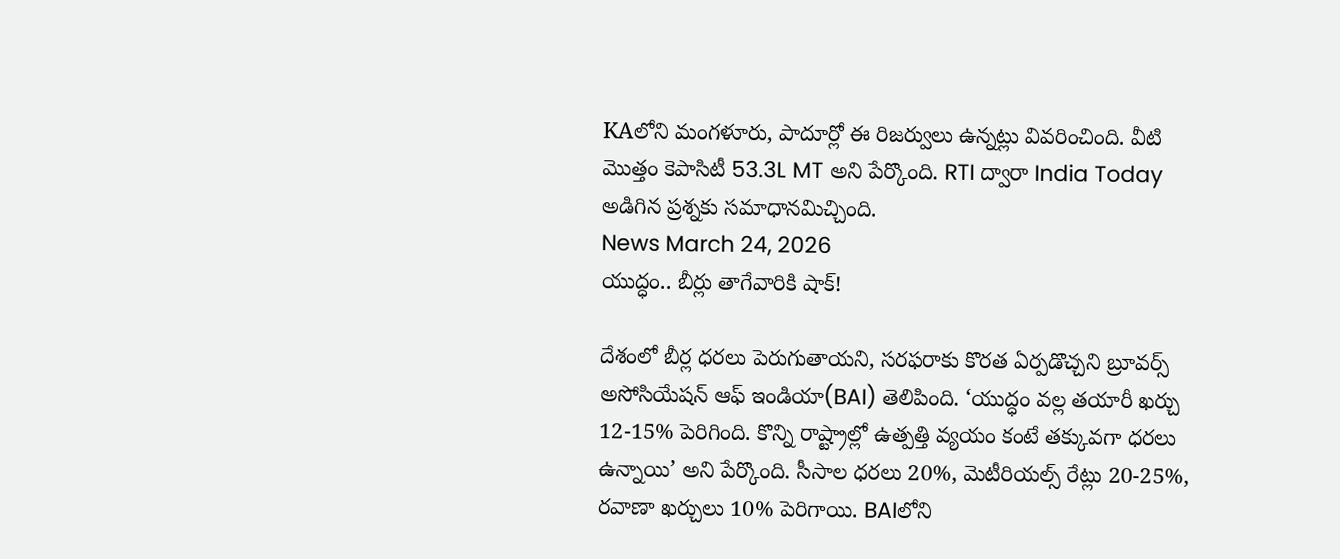KAలోని మంగళూరు, పాదూర్లో ఈ రిజర్వులు ఉన్నట్లు వివరించింది. వీటి మొత్తం కెపాసిటీ 53.3L MT అని పేర్కొంది. RTI ద్వారా India Today అడిగిన ప్రశ్నకు సమాధానమిచ్చింది.
News March 24, 2026
యుద్ధం.. బీర్లు తాగేవారికి షాక్!

దేశంలో బీర్ల ధరలు పెరుగుతాయని, సరఫరాకు కొరత ఏర్పడొచ్చని బ్రూవర్స్ అసోసియేషన్ ఆఫ్ ఇండియా(BAI) తెలిపింది. ‘యుద్ధం వల్ల తయారీ ఖర్చు 12-15% పెరిగింది. కొన్ని రాష్ట్రాల్లో ఉత్పత్తి వ్యయం కంటే తక్కువగా ధరలు ఉన్నాయి’ అని పేర్కొంది. సీసాల ధరలు 20%, మెటీరియల్స్ రేట్లు 20-25%, రవాణా ఖర్చులు 10% పెరిగాయి. BAIలోని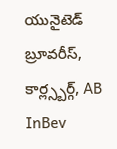యునైటెడ్ బ్రూవరీస్, కార్ల్స్బర్గ్, AB InBev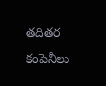తదితర కంపెనీలు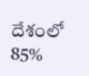దేశంలో 85%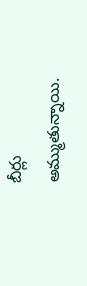బీర్లు అమ్ముతున్నాయి.